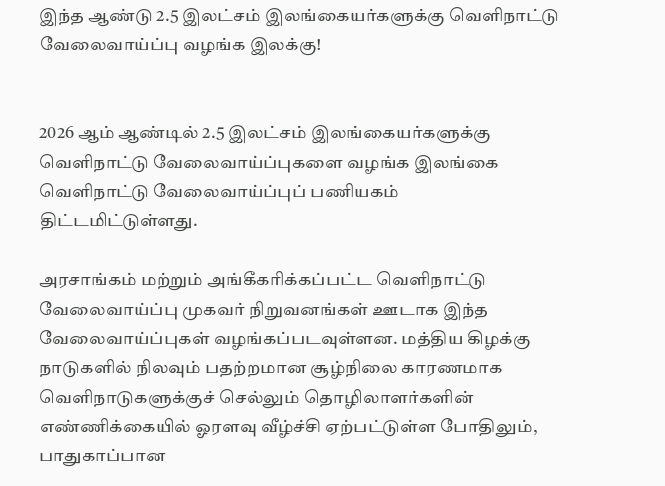இந்த ஆண்டு 2.5 இலட்சம் இலங்கையர்களுக்கு வெளிநாட்டு வேலைவாய்ப்பு வழங்க இலக்கு!


2026 ஆம் ஆண்டில் 2.5 இலட்சம் இலங்கையர்களுக்கு வெளிநாட்டு வேலைவாய்ப்புகளை வழங்க இலங்கை வெளிநாட்டு வேலைவாய்ப்புப் பணியகம் திட்டமிட்டுள்ளது.

அரசாங்கம் மற்றும் அங்கீகரிக்கப்பட்ட வெளிநாட்டு வேலைவாய்ப்பு முகவர் நிறுவனங்கள் ஊடாக இந்த வேலைவாய்ப்புகள் வழங்கப்படவுள்ளன. மத்திய கிழக்கு நாடுகளில் நிலவும் பதற்றமான சூழ்நிலை காரணமாக வெளிநாடுகளுக்குச் செல்லும் தொழிலாளர்களின் எண்ணிக்கையில் ஓரளவு வீழ்ச்சி ஏற்பட்டுள்ள போதிலும், பாதுகாப்பான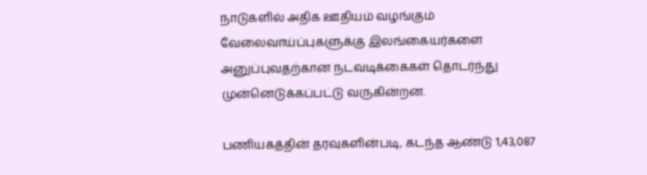நாடுகளில் அதிக ஊதியம் வழங்கும் வேலைவாய்ப்புகளுக்கு இலங்கையர்களை அனுப்புவதற்கான நடவடிக்கைகள் தொடர்ந்து முன்னெடுக்கப்பட்டு வருகின்றன.

பணியகத்தின் தரவுகளின்படி, கடந்த ஆண்டு 1,43,087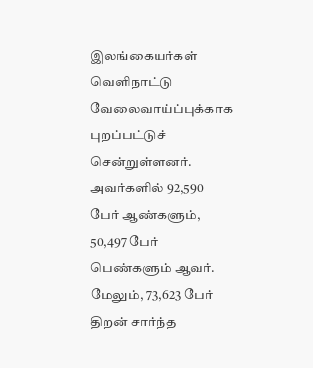இலங்கையர்கள் வெளிநாட்டு வேலைவாய்ப்புக்காக புறப்பட்டுச் சென்றுள்ளனர். அவர்களில் 92,590 பேர் ஆண்களும், 50,497 பேர் பெண்களும் ஆவர். மேலும், 73,623 பேர் திறன் சார்ந்த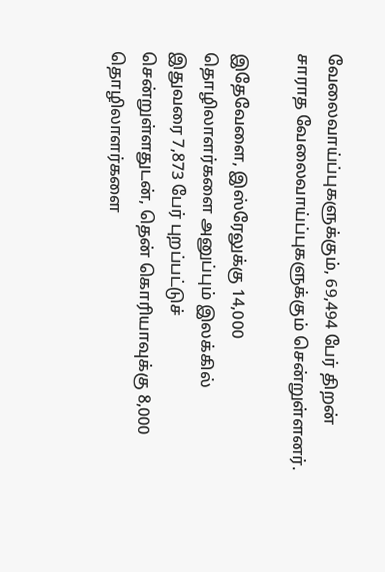வேலைவாய்ப்புகளுக்கும், 69,494 பேர் திறன் சாராத வேலைவாய்ப்புகளுக்கும் சென்றுள்ளனர்.

இதேவேளை, இஸ்ரேலுக்கு 14,000 தொழிலாளர்களை அனுப்பும் இலக்கில் இதுவரை 7,873 பேர் புறப்பட்டுச் சென்றுள்ளதுடன், தென் கொரியாவுக்கு 8,000 தொழிலாளர்களை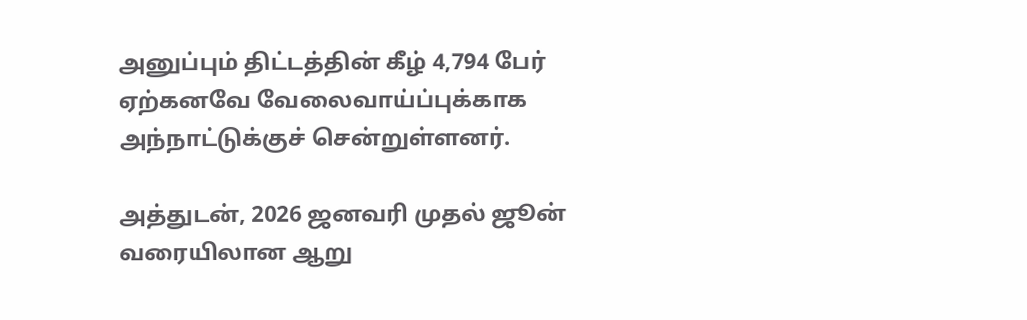அனுப்பும் திட்டத்தின் கீழ் 4,794 பேர் ஏற்கனவே வேலைவாய்ப்புக்காக அந்நாட்டுக்குச் சென்றுள்ளனர்.

அத்துடன், 2026 ஜனவரி முதல் ஜூன் வரையிலான ஆறு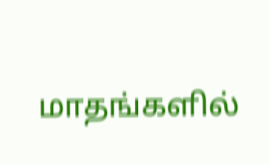மாதங்களில்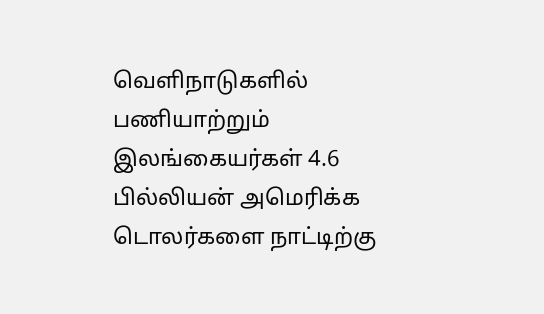வெளிநாடுகளில் பணியாற்றும் இலங்கையர்கள் 4.6 பில்லியன் அமெரிக்க டொலர்களை நாட்டிற்கு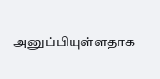அனுப்பியுள்ளதாக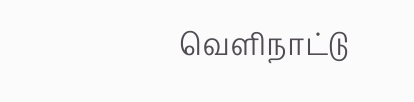வெளிநாட்டு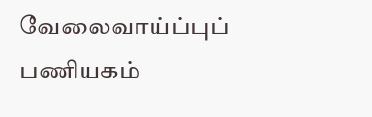வேலைவாய்ப்புப் பணியகம்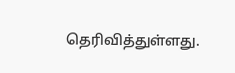தெரிவித்துள்ளது.